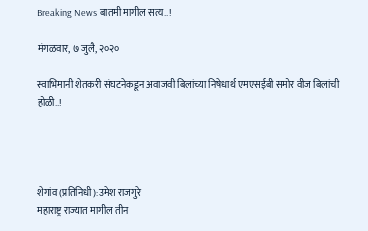Breaking News बातमी मागील सत्य..!

मंगळवार, ७ जुलै, २०२०

स्वाभिमानी शेतकरी संघटनेकडून अवाजवी बिलांच्या निषेधार्थ एमएसईबी समोर वीज बिलांची होळी..!




शेगांव (प्रतिनिधी):उमेश राजगुरे
महाराष्ट्र राज्यात मागील तीन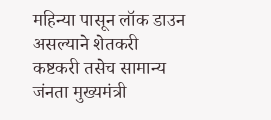महिन्या पासून लॉक डाउन असल्याने शेतकरी कष्टकरी तसेच सामान्य जंनता मुख्यमंत्री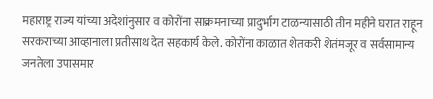महाराष्ट्र राज्य यांच्या अदेशांनुसार व कोरोंना साक्रमनाच्या प्रादुर्भाग टाळन्यासाठी तीन महीने घरात राहून सरकराच्या आव्हानाला प्रतीसाथ देत सहकार्य केले. कोरोंना काळात शेतकरी शेतंमजूर व सर्वसामान्य जनतेला उपासमार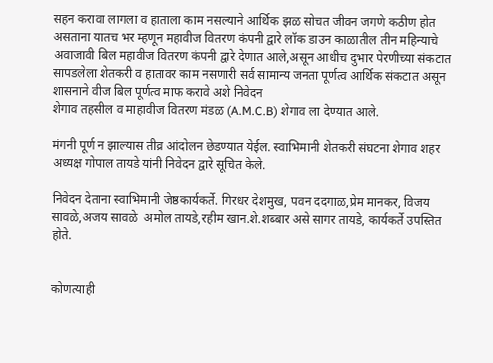सहन करावा लागला व हाताला काम नसल्याने आर्थिक झळ सोचत जीवन जगणे कठीण होत असताना यातच भर म्हणून महावीज वितरण कंपनी द्वारे लॉक डाउन काळातील तीन महिन्याचे अवाजावी बिल महावीज वितरण कंपनी द्वारे देणात आले,असून आधीच दुभार पेरणीच्या संकटात सापडलेला शेतकरी व हातावर काम नसणारी सर्व सामान्य जनता पूर्णत्व आर्थिक संकटात असून शासनाने वीज बिल पूर्णत्व माफ करावे अशे निवेदन
शेगाव तहसील व माहावीज वितरण मंडळ (A.M.C.B) शेगाव ला देण्यात आले.

मंगनी पूर्ण न झाल्यास तीव्र आंदोलन छेडण्यात येईल. स्वाभिमानी शेतकरी संघटना शेगाव शहर अध्यक्ष गोपाल तायडे यांनी निवेदन द्वारे सूचित केले.

निवेदन देताना स्वाभिमानी जेष्ठकार्यकर्ते. गिरधर देशमुख, पवन ददगाळ,प्रेम मानकर, विजय सावळे,अजय सावळे  अमोल तायडे,रहीम खान.शे.शब्बार असे सागर तायडे, कार्यकर्ते उपस्तित होते.


कोणत्याही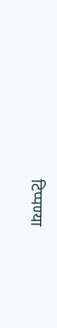टिप्पण्‍या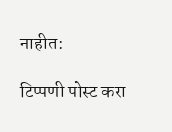नाहीत:

टिप्पणी पोस्ट करा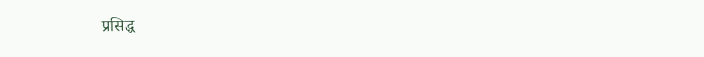प्रसिद्ध